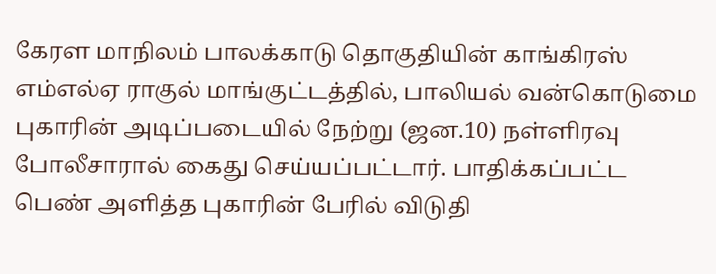கேரள மாநிலம் பாலக்காடு தொகுதியின் காங்கிரஸ் எம்எல்ஏ ராகுல் மாங்குட்டத்தில், பாலியல் வன்கொடுமை புகாரின் அடிப்படையில் நேற்று (ஜன.10) நள்ளிரவு போலீசாரால் கைது செய்யப்பட்டார். பாதிக்கப்பட்ட பெண் அளித்த புகாரின் பேரில் விடுதி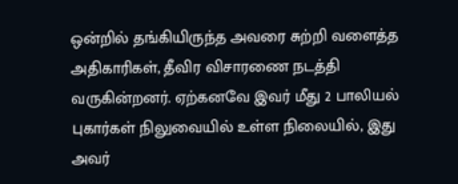ஒன்றில் தங்கியிருந்த அவரை சுற்றி வளைத்த அதிகாரிகள், தீவிர விசாரணை நடத்தி வருகின்றனர். ஏற்கனவே இவர் மீது 2 பாலியல் புகார்கள் நிலுவையில் உள்ள நிலையில், இது அவர்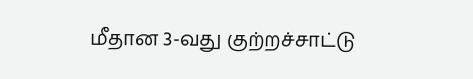மீதான 3-வது குற்றச்சாட்டு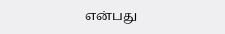என்பது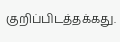குறிப்பிடத்தக்கது.